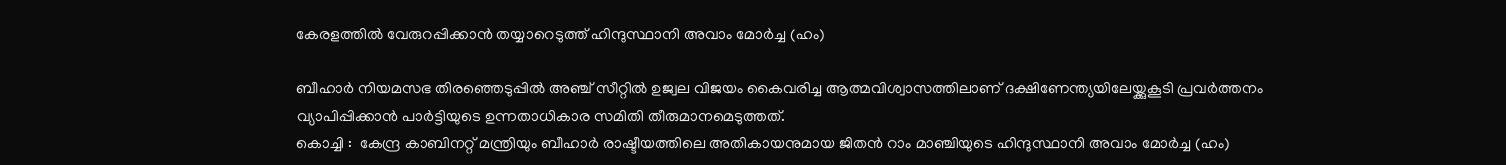കേരളത്തില്‍ വേരുറപ്പിക്കാന്‍ തയ്യാറെടുത്ത് ഹിന്ദുസ്ഥാനി അവാം മോര്‍ച്ച (ഹം)

ബീഹാര്‍ നിയമസഭ തിരഞ്ഞെടുപ്പില്‍ അഞ്ച് സീറ്റില്‍ ഉജ്വല വിജയം കൈവരിച്ച ആത്മവിശ്വാസത്തിലാണ് ദക്ഷിണേന്ത്യയിലേയ്ക്കുകൂടി പ്രവര്‍ത്തനം വ്യാപിപ്പിക്കാന്‍ പാര്‍ട്ടിയുടെ ഉന്നതാധികാര സമിതി തീരുമാനമെടുത്തത്.
കൊച്ചി :  കേന്ദ്ര കാബിനറ്റ് മന്ത്രിയും ബീഹാര്‍ രാഷ്ടീയത്തിലെ അതികായനുമായ ജിതന്‍ റാം മാഞ്ചിയുടെ ഹിന്ദുസ്ഥാനി അവാം മോര്‍ച്ച (ഹം)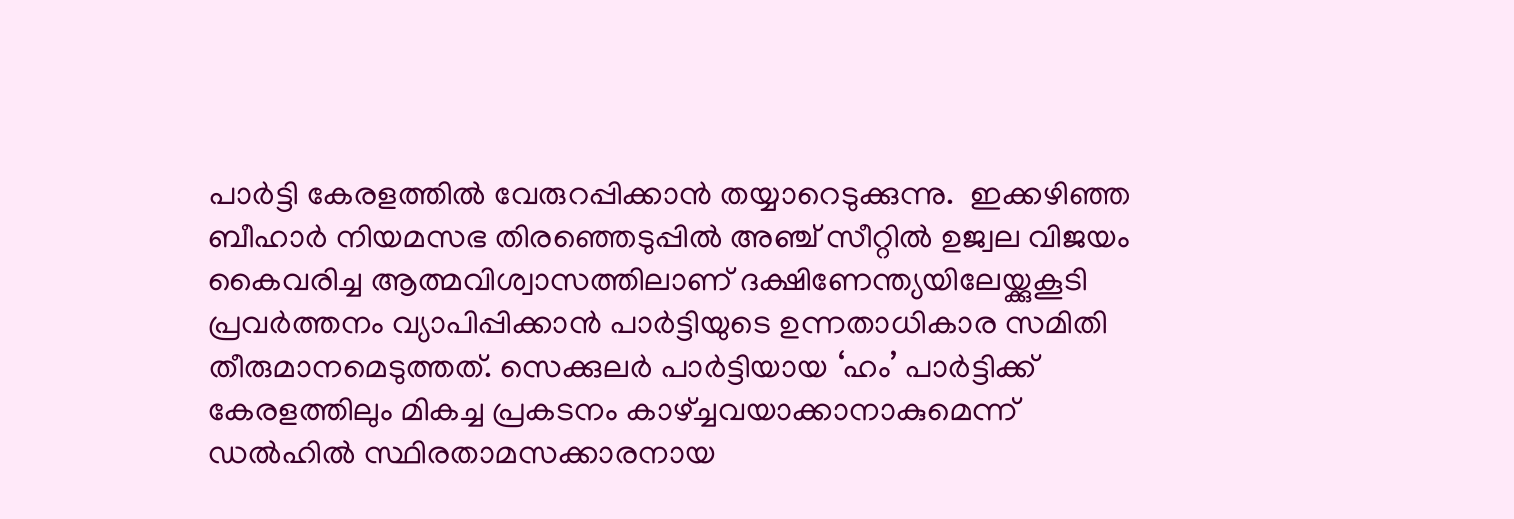പാര്‍ട്ടി കേരളത്തില്‍ വേരുറപ്പിക്കാന്‍ തയ്യാറെടുക്കുന്നു.  ഇക്കഴിഞ്ഞ ബീഹാര്‍ നിയമസഭ തിരഞ്ഞെടുപ്പില്‍ അഞ്ച് സീറ്റില്‍ ഉജ്വല വിജയം കൈവരിച്ച ആത്മവിശ്വാസത്തിലാണ് ദക്ഷിണേന്ത്യയിലേയ്ക്കുകൂടി പ്രവര്‍ത്തനം വ്യാപിപ്പിക്കാന്‍ പാര്‍ട്ടിയുടെ ഉന്നതാധികാര സമിതി തീരുമാനമെടുത്തത്. സെക്കുലര്‍ പാര്‍ട്ടിയായ ‘ഹം’ പാര്‍ട്ടിക്ക് കേരളത്തിലും മികച്ച പ്രകടനം കാഴ്ച്ചവയാക്കാനാകുമെന്ന് ഡല്‍ഹില്‍ സ്ഥിരതാമസക്കാരനായ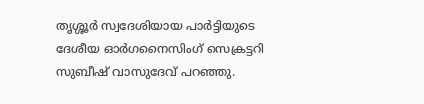തൃശ്ശൂര്‍ സ്വദേശിയായ പാര്‍ട്ടിയുടെ ദേശീയ ഓര്‍ഗനൈസിംഗ് സെക്രട്ടറി സുബീഷ് വാസുദേവ് പറഞ്ഞു.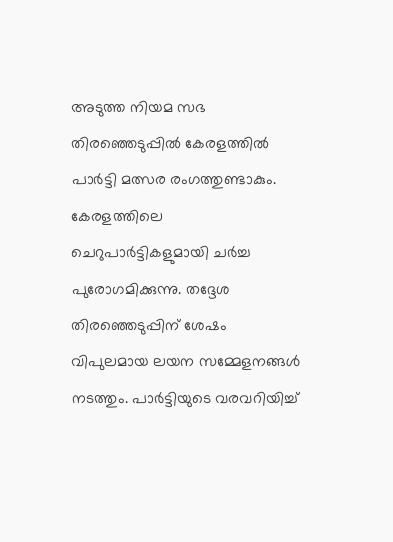അടുത്ത നിയമ സഭ തിരഞ്ഞെടുപ്പില്‍ കേരളത്തില്‍ പാര്‍ട്ടി മത്സര രംഗത്തുണ്ടാകും. കേരളത്തിലെ ചെറുപാര്‍ട്ടികളുമായി ചര്‍ച്ച പുരോഗമിക്കുന്നു. തദ്ദേശ തിരഞ്ഞെടുപ്പിന് ശേഷം വിപുലമായ ലയന സമ്മേളനങ്ങള്‍ നടത്തും. പാര്‍ട്ടിയുടെ വരവറിയിച്ച്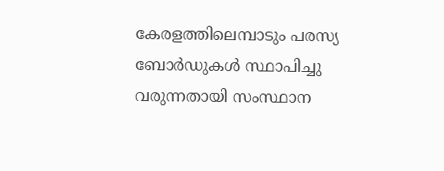കേരളത്തിലെമ്പാടും പരസ്യ ബോര്‍ഡുകള്‍ സ്ഥാപിച്ചു വരുന്നതായി സംസ്ഥാന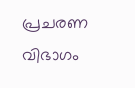പ്രചരണ വിഭാഗം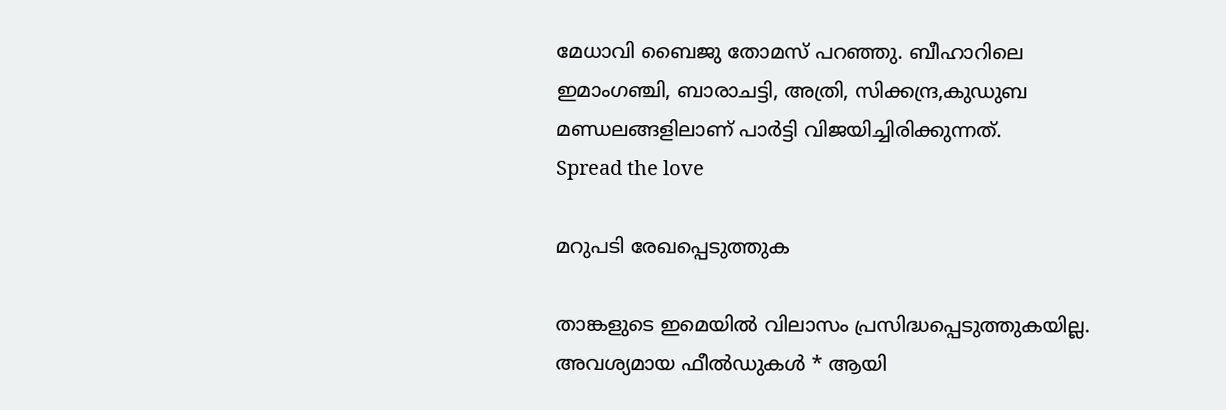മേധാവി ബൈജു തോമസ് പറഞ്ഞു. ബീഹാറിലെ ഇമാംഗഞ്ചി, ബാരാചട്ടി, അത്രി, സിക്കന്ദ്ര,കുഡുബ മണ്ഡലങ്ങളിലാണ് പാര്‍ട്ടി വിജയിച്ചിരിക്കുന്നത്.
Spread the love

മറുപടി രേഖപ്പെടുത്തുക

താങ്കളുടെ ഇമെയില്‍ വിലാസം പ്രസിദ്ധപ്പെടുത്തുകയില്ല. അവശ്യമായ ഫീല്‍ഡുകള്‍ * ആയി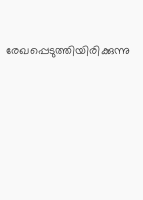രേഖപ്പെടുത്തിയിരിക്കുന്നു